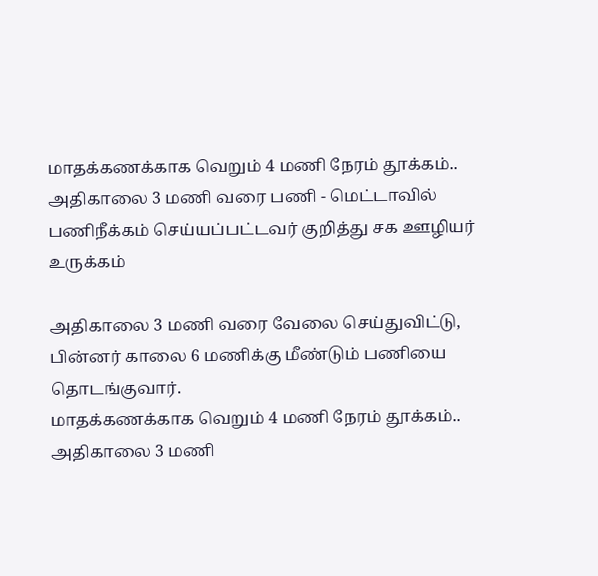மாதக்கணக்காக வெறும் 4 மணி நேரம் தூக்கம்.. அதிகாலை 3 மணி வரை பணி - மெட்டாவில் பணிநீக்கம் செய்யப்பட்டவர் குறித்து சக ஊழியர் உருக்கம்

அதிகாலை 3 மணி வரை வேலை செய்துவிட்டு, பின்னர் காலை 6 மணிக்கு மீண்டும் பணியை தொடங்குவார்.
மாதக்கணக்காக வெறும் 4 மணி நேரம் தூக்கம்.. அதிகாலை 3 மணி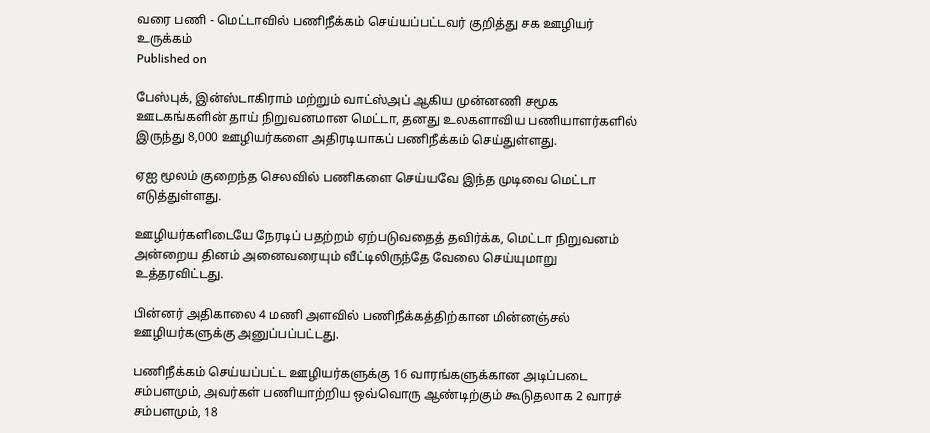வரை பணி - மெட்டாவில் பணிநீக்கம் செய்யப்பட்டவர் குறித்து சக ஊழியர் உருக்கம்
Published on

பேஸ்புக், இன்ஸ்டாகிராம் மற்றும் வாட்ஸ்அப் ஆகிய முன்னணி சமூக ஊடகங்களின் தாய் நிறுவனமான மெட்டா, தனது உலகளாவிய பணியாளர்களில் இருந்து 8,000 ஊழியர்களை அதிரடியாகப் பணிநீக்கம் செய்துள்ளது.

ஏஐ மூலம் குறைந்த செலவில் பணிகளை செய்யவே இந்த முடிவை மெட்டா எடுத்துள்ளது.

ஊழியர்களிடையே நேரடிப் பதற்றம் ஏற்படுவதைத் தவிர்க்க, மெட்டா நிறுவனம் அன்றைய தினம் அனைவரையும் வீட்டிலிருந்தே வேலை செய்யுமாறு உத்தரவிட்டது.

பின்னர் அதிகாலை 4 மணி அளவில் பணிநீக்கத்திற்கான மின்னஞ்சல் ஊழியர்களுக்கு அனுப்பப்பட்டது.

பணிநீக்கம் செய்யப்பட்ட ஊழியர்களுக்கு 16 வாரங்களுக்கான அடிப்படை சம்பளமும், அவர்கள் பணியாற்றிய ஒவ்வொரு ஆண்டிற்கும் கூடுதலாக 2 வாரச் சம்பளமும், 18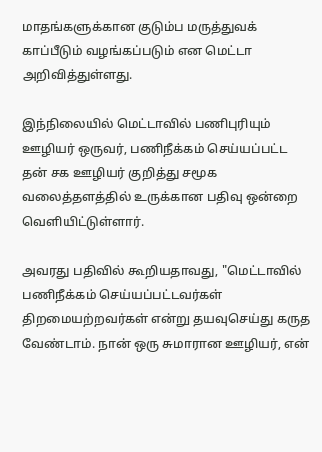மாதங்களுக்கான குடும்ப மருத்துவக் காப்பீடும் வழங்கப்படும் என மெட்டா அறிவித்துள்ளது.

இந்நிலையில் மெட்டாவில் பணிபுரியும் ஊழியர் ஒருவர், பணிநீக்கம் செய்யப்பட்ட தன் சக ஊழியர் குறித்து சமூக வலைத்தளத்தில் உருக்கான பதிவு ஒன்றை வெளியிட்டுள்ளார்.

அவரது பதிவில் கூறியதாவது, "மெட்டாவில் பணிநீக்கம் செய்யப்பட்டவர்கள் திறமையற்றவர்கள் என்று தயவுசெய்து கருத வேண்டாம். நான் ஒரு சுமாரான ஊழியர், என்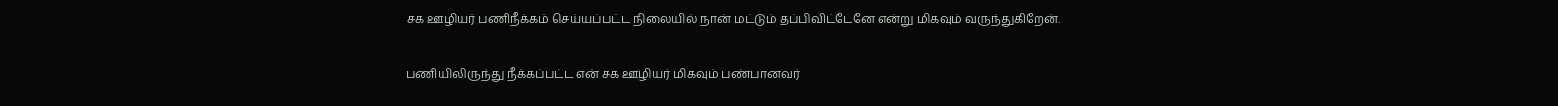சக ஊழியர் பணிநீக்கம் செய்யப்பட்ட நிலையில் நான் மட்டும் தப்பிவிட்டேனே என்று மிகவும் வருந்துகிறேன்.

பணியிலிருந்து நீக்கப்பட்ட என் சக ஊழியர் மிகவும் பண்பானவர்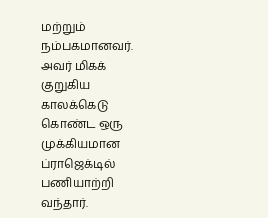மற்றும் நம்பகமானவர். அவர் மிகக் குறுகிய காலக்கெடு கொண்ட ஒரு முக்கியமான ப்ராஜெக்டில் பணியாற்றி வந்தார்.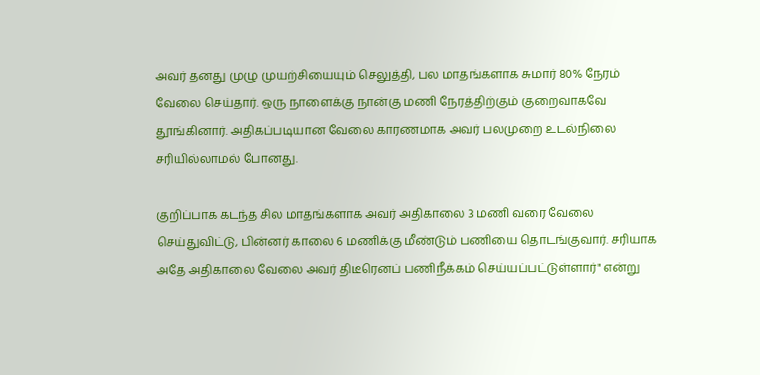அவர் தனது முழு முயற்சியையும் செலுத்தி, பல மாதங்களாக சுமார் 80% நேரம் வேலை செய்தார். ஒரு நாளைக்கு நான்கு மணி நேரத்திற்கும் குறைவாகவே தூங்கினார். அதிகப்படியான வேலை காரணமாக அவர் பலமுறை உடல்நிலை சரியில்லாமல் போனது.

குறிப்பாக கடந்த சில மாதங்களாக அவர் அதிகாலை 3 மணி வரை வேலை செய்துவிட்டு, பின்னர் காலை 6 மணிக்கு மீண்டும் பணியை தொடங்குவார். சரியாக அதே அதிகாலை வேலை அவர் திடீரெனப் பணிநீக்கம் செய்யப்பட்டுள்ளார்" என்று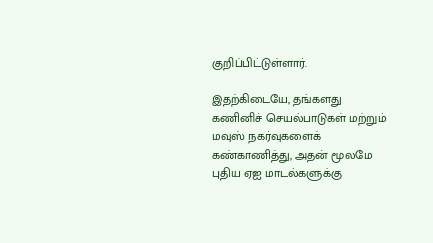குறிப்பிட்டுள்ளார்.

இதற்கிடையே, தங்களது கணினிச் செயல்பாடுகள் மற்றும் மவுஸ் நகர்வுகளைக் கண்காணித்து, அதன் மூலமே புதிய ஏஐ மாடல்களுக்கு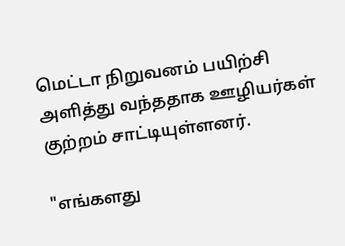மெட்டா நிறுவனம் பயிற்சி அளித்து வந்ததாக ஊழியர்கள் குற்றம் சாட்டியுள்ளனர்.

"எங்களது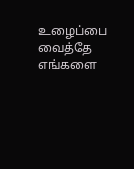உழைப்பை வைத்தே எங்களை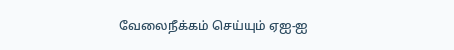வேலைநீக்கம் செய்யும் ஏஐ-ஐ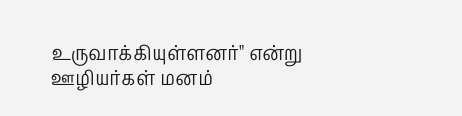உருவாக்கியுள்ளனர்" என்று ஊழியர்கள் மனம்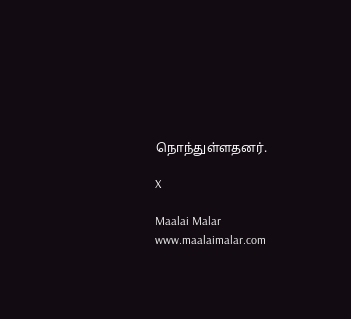நொந்துள்ளதனர்.

X

Maalai Malar
www.maalaimalar.com